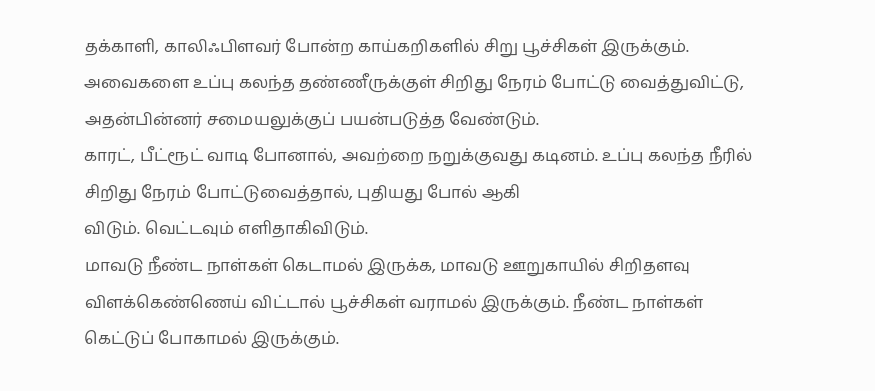தக்காளி, காலிஃபிளவர் போன்ற காய்கறிகளில் சிறு பூச்சிகள் இருக்கும். அவைகளை உப்பு கலந்த தண்ணீருக்குள் சிறிது நேரம் போட்டு வைத்துவிட்டு, அதன்பின்னர் சமையலுக்குப் பயன்படுத்த வேண்டும்.
காரட், பீட்ரூட் வாடி போனால், அவற்றை நறுக்குவது கடினம். உப்பு கலந்த நீரில் சிறிது நேரம் போட்டுவைத்தால், புதியது போல் ஆகி
விடும். வெட்டவும் எளிதாகிவிடும்.
மாவடு நீண்ட நாள்கள் கெடாமல் இருக்க, மாவடு ஊறுகாயில் சிறிதளவு விளக்கெண்ணெய் விட்டால் பூச்சிகள் வராமல் இருக்கும். நீண்ட நாள்கள் கெட்டுப் போகாமல் இருக்கும்.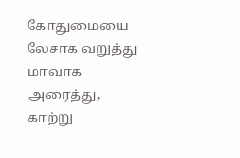கோதுமையை லேசாக வறுத்து மாவாக அரைத்து, காற்று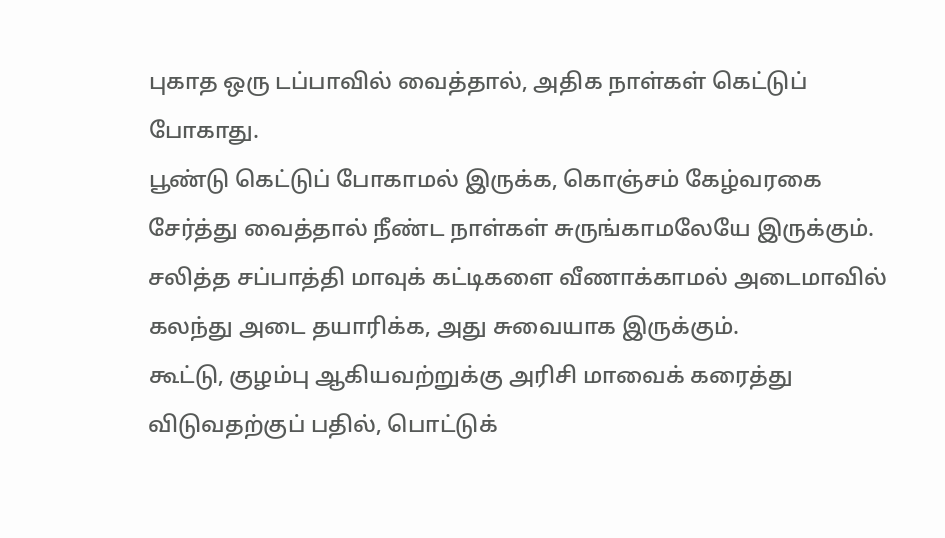புகாத ஒரு டப்பாவில் வைத்தால், அதிக நாள்கள் கெட்டுப் போகாது.
பூண்டு கெட்டுப் போகாமல் இருக்க, கொஞ்சம் கேழ்வரகை சேர்த்து வைத்தால் நீண்ட நாள்கள் சுருங்காமலேயே இருக்கும்.
சலித்த சப்பாத்தி மாவுக் கட்டிகளை வீணாக்காமல் அடைமாவில் கலந்து அடை தயாரிக்க, அது சுவையாக இருக்கும்.
கூட்டு, குழம்பு ஆகியவற்றுக்கு அரிசி மாவைக் கரைத்து விடுவதற்குப் பதில், பொட்டுக்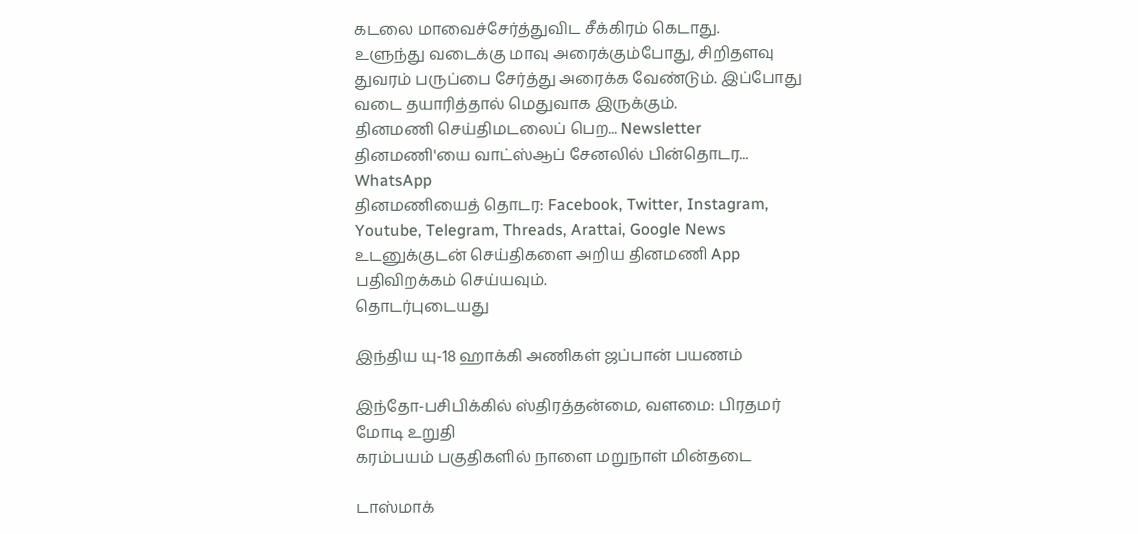கடலை மாவைச்சேர்த்துவிட சீக்கிரம் கெடாது.
உளுந்து வடைக்கு மாவு அரைக்கும்போது, சிறிதளவு துவரம் பருப்பை சேர்த்து அரைக்க வேண்டும். இப்போது வடை தயாரித்தால் மெதுவாக இருக்கும்.
தினமணி செய்திமடலைப் பெற... Newsletter
தினமணி'யை வாட்ஸ்ஆப் சேனலில் பின்தொடர... WhatsApp
தினமணியைத் தொடர: Facebook, Twitter, Instagram, Youtube, Telegram, Threads, Arattai, Google News
உடனுக்குடன் செய்திகளை அறிய தினமணி App பதிவிறக்கம் செய்யவும்.
தொடர்புடையது

இந்திய யு-18 ஹாக்கி அணிகள் ஜப்பான் பயணம்

இந்தோ-பசிபிக்கில் ஸ்திரத்தன்மை, வளமை: பிரதமர் மோடி உறுதி
கரம்பயம் பகுதிகளில் நாளை மறுநாள் மின்தடை

டாஸ்மாக்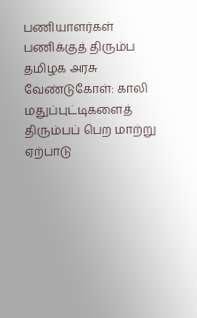பணியாளர்கள் பணிக்குத் திரும்ப தமிழக அரசு வேண்டுகோள்: காலி மதுப்புட்டிகளைத் திரும்பப் பெற மாற்று ஏற்பாடு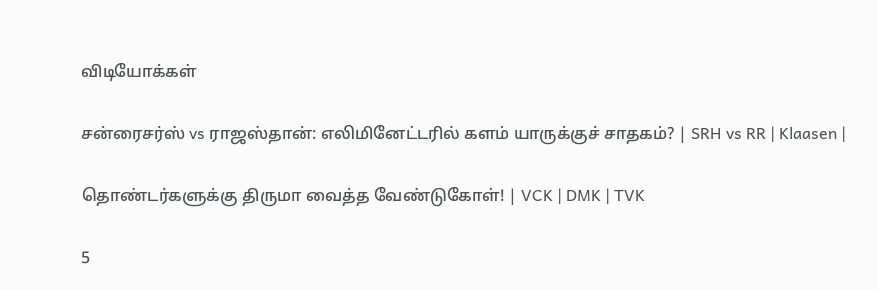விடியோக்கள்

சன்ரைசர்ஸ் vs ராஜஸ்தான்: எலிமினேட்டரில் களம் யாருக்குச் சாதகம்? | SRH vs RR | Klaasen |

தொண்டர்களுக்கு திருமா வைத்த வேண்டுகோள்! | VCK | DMK | TVK

5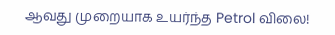ஆவது முறையாக உயர்ந்த Petrol விலை!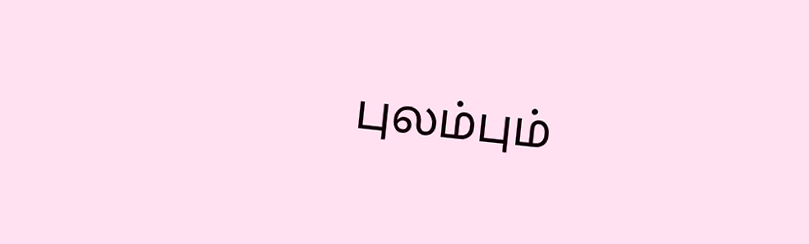புலம்பும்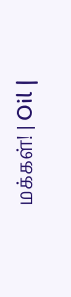மக்கள்! | Oil |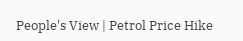People's View | Petrol Price Hike